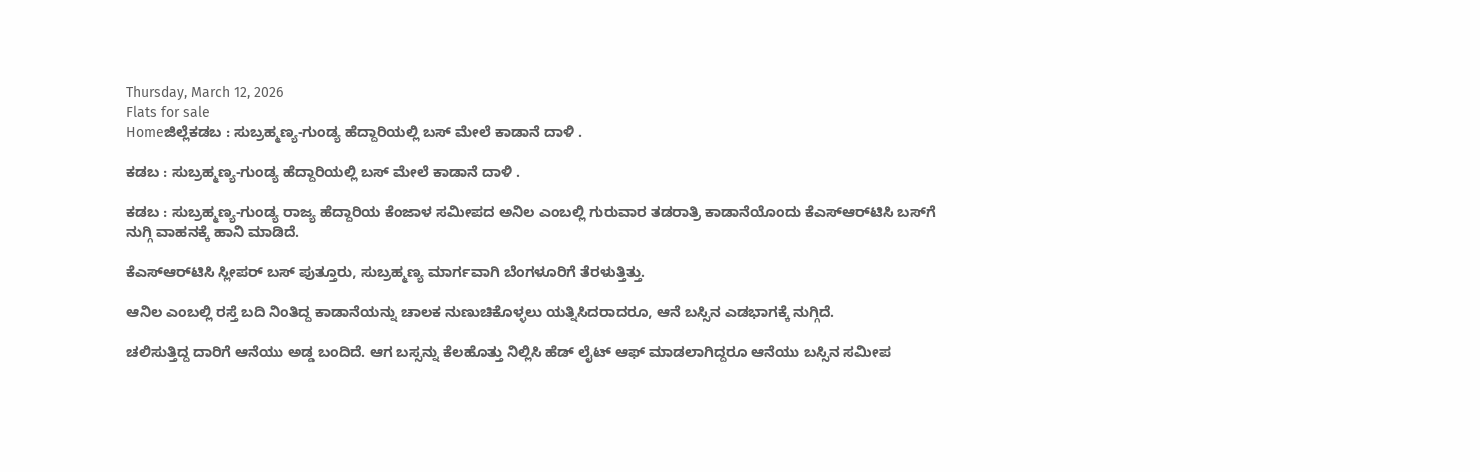Thursday, March 12, 2026
Flats for sale
Homeಜಿಲ್ಲೆಕಡಬ : ಸುಬ್ರಹ್ಮಣ್ಯ-ಗುಂಡ್ಯ ಹೆದ್ದಾರಿಯಲ್ಲಿ ಬಸ್ ಮೇಲೆ ಕಾಡಾನೆ ದಾಳಿ .

ಕಡಬ : ಸುಬ್ರಹ್ಮಣ್ಯ-ಗುಂಡ್ಯ ಹೆದ್ದಾರಿಯಲ್ಲಿ ಬಸ್ ಮೇಲೆ ಕಾಡಾನೆ ದಾಳಿ .

ಕಡಬ : ಸುಬ್ರಹ್ಮಣ್ಯ-ಗುಂಡ್ಯ ರಾಜ್ಯ ಹೆದ್ದಾರಿಯ ಕೆಂಜಾಳ ಸಮೀಪದ ಅನಿಲ ಎಂಬಲ್ಲಿ ಗುರುವಾರ ತಡರಾತ್ರಿ ಕಾಡಾನೆಯೊಂದು ಕೆಎಸ್‌ಆರ್‌ಟಿಸಿ ಬಸ್‌ಗೆ ನುಗ್ಗಿ ವಾಹನಕ್ಕೆ ಹಾನಿ ಮಾಡಿದೆ.

ಕೆಎಸ್‌ಆರ್‌ಟಿಸಿ ಸ್ಲೀಪರ್ ಬಸ್ ಪುತ್ತೂರು, ಸುಬ್ರಹ್ಮಣ್ಯ ಮಾರ್ಗವಾಗಿ ಬೆಂಗಳೂರಿಗೆ ತೆರಳುತ್ತಿತ್ತು.

ಆನಿಲ ಎಂಬಲ್ಲಿ ರಸ್ತೆ ಬದಿ ನಿಂತಿದ್ದ ಕಾಡಾನೆಯನ್ನು ಚಾಲಕ ನುಣುಚಿಕೊಳ್ಳಲು ಯತ್ನಿಸಿದರಾದರೂ, ಆನೆ ಬಸ್ಸಿನ ಎಡಭಾಗಕ್ಕೆ ನುಗ್ಗಿದೆ.

ಚಲಿಸುತ್ತಿದ್ದ ದಾರಿಗೆ ಆನೆಯು ಅಡ್ಡ ಬಂದಿದೆ. ಆಗ ಬಸ್ಸನ್ನು ಕೆಲಹೊತ್ತು ನಿಲ್ಲಿಸಿ ಹೆಡ್ ಲೈಟ್ ಆಫ್ ಮಾಡಲಾಗಿದ್ದರೂ ಆನೆಯು ಬಸ್ಸಿನ ಸಮೀಪ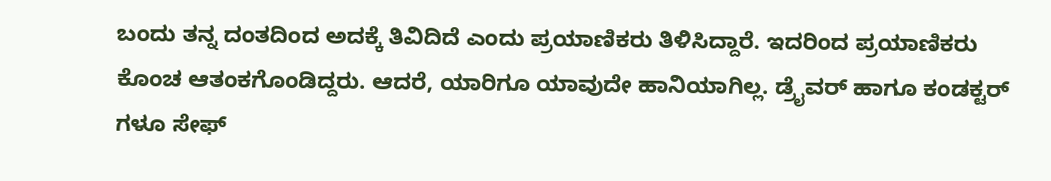ಬಂದು ತನ್ನ ದಂತದಿಂದ ಅದಕ್ಕೆ ತಿವಿದಿದೆ ಎಂದು ಪ್ರಯಾಣಿಕರು ತಿಳಿಸಿದ್ದಾರೆ. ಇದರಿಂದ ಪ್ರಯಾಣಿಕರು ಕೊಂಚ ಆತಂಕಗೊಂಡಿದ್ದರು. ಆದರೆ, ಯಾರಿಗೂ ಯಾವುದೇ ಹಾನಿಯಾಗಿಲ್ಲ. ಡ್ರೈವರ್ ಹಾಗೂ ಕಂಡಕ್ಟರ್ ಗಳೂ ಸೇಫ್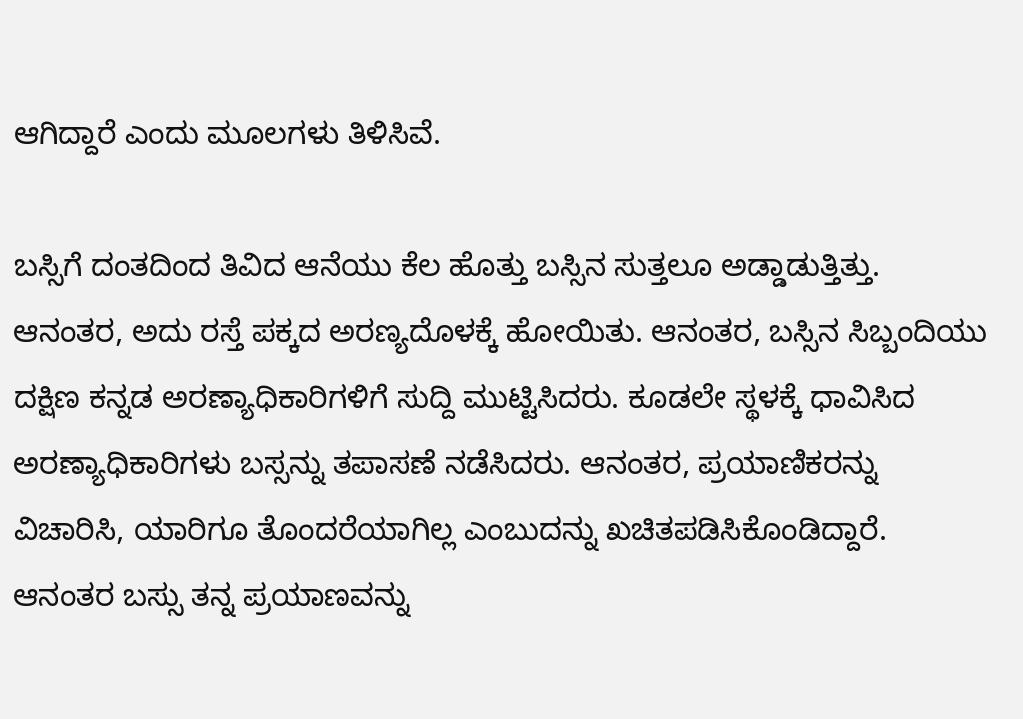ಆಗಿದ್ದಾರೆ ಎಂದು ಮೂಲಗಳು ತಿಳಿಸಿವೆ.

ಬಸ್ಸಿಗೆ ದಂತದಿಂದ ತಿವಿದ ಆನೆಯು ಕೆಲ ಹೊತ್ತು ಬಸ್ಸಿನ ಸುತ್ತಲೂ ಅಡ್ಡಾಡುತ್ತಿತ್ತು. ಆನಂತರ, ಅದು ರಸ್ತೆ ಪಕ್ಕದ ಅರಣ್ಯದೊಳಕ್ಕೆ ಹೋಯಿತು. ಆನಂತರ, ಬಸ್ಸಿನ ಸಿಬ್ಬಂದಿಯು ದಕ್ಷಿಣ ಕನ್ನಡ ಅರಣ್ಯಾಧಿಕಾರಿಗಳಿಗೆ ಸುದ್ದಿ ಮುಟ್ಟಿಸಿದರು. ಕೂಡಲೇ ಸ್ಥಳಕ್ಕೆ ಧಾವಿಸಿದ ಅರಣ್ಯಾಧಿಕಾರಿಗಳು ಬಸ್ಸನ್ನು ತಪಾಸಣೆ ನಡೆಸಿದರು. ಆನಂತರ, ಪ್ರಯಾಣಿಕರನ್ನು ವಿಚಾರಿಸಿ, ಯಾರಿಗೂ ತೊಂದರೆಯಾಗಿಲ್ಲ ಎಂಬುದನ್ನು ಖಚಿತಪಡಿಸಿಕೊಂಡಿದ್ದಾರೆ. ಆನಂತರ ಬಸ್ಸು ತನ್ನ ಪ್ರಯಾಣವನ್ನು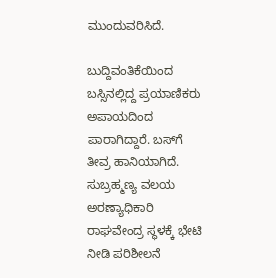ಮುಂದುವರಿಸಿದೆ.

ಬುದ್ದಿವಂತಿಕೆಯಿಂದ ಬಸ್ಸಿನಲ್ಲಿದ್ದ ಪ್ರಯಾಣಿಕರು ಅಪಾಯದಿಂದ ಪಾರಾಗಿದ್ದಾರೆ. ಬಸ್‌ಗೆ ತೀವ್ರ ಹಾನಿಯಾಗಿದೆ. ಸುಬ್ರಹ್ಮಣ್ಯ ವಲಯ ಅರಣ್ಯಾಧಿಕಾರಿ ರಾಘವೇಂದ್ರ ಸ್ಥಳಕ್ಕೆ ಭೇಟಿ ನೀಡಿ ಪರಿಶೀಲನೆ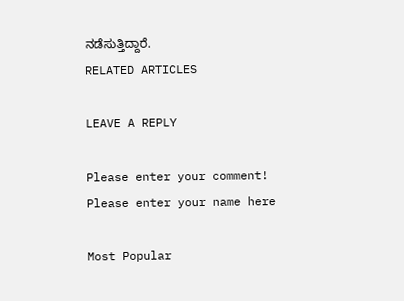ನಡೆಸುತ್ತಿದ್ದಾರೆ.
RELATED ARTICLES

LEAVE A REPLY

Please enter your comment!
Please enter your name here

Most Popular